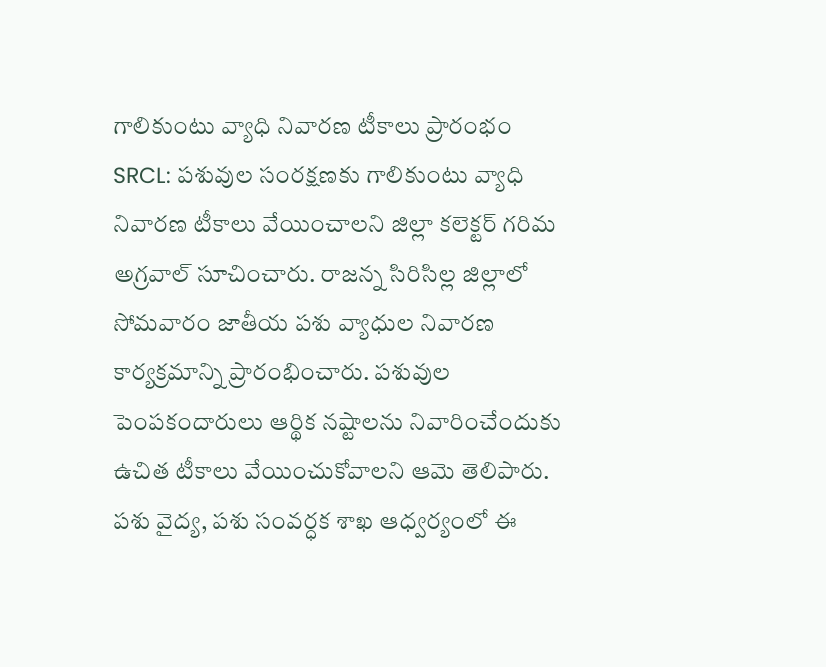గాలికుంటు వ్యాధి నివారణ టీకాలు ప్రారంభం
SRCL: పశువుల సంరక్షణకు గాలికుంటు వ్యాధి నివారణ టీకాలు వేయించాలని జిల్లా కలెక్టర్ గరిమ అగ్రవాల్ సూచించారు. రాజన్న సిరిసిల్ల జిల్లాలో సోమవారం జాతీయ పశు వ్యాధుల నివారణ కార్యక్రమాన్ని ప్రారంభించారు. పశువుల పెంపకందారులు ఆర్థిక నష్టాలను నివారించేందుకు ఉచిత టీకాలు వేయించుకోవాలని ఆమె తెలిపారు. పశు వైద్య, పశు సంవర్ధక శాఖ ఆధ్వర్యంలో ఈ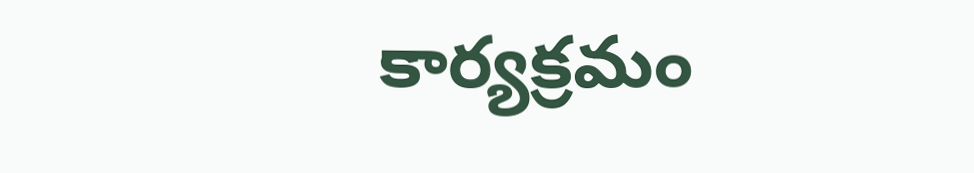కార్యక్రమం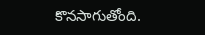కొనసాగుతోంది.